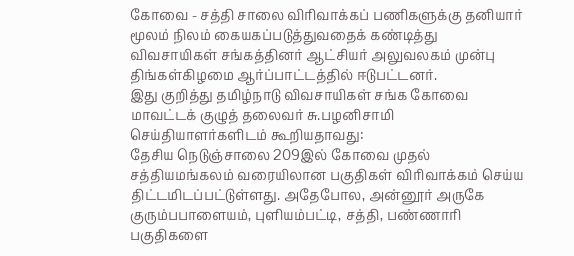கோவை - சத்தி சாலை விரிவாக்கப் பணிகளுக்கு தனியார் மூலம் நிலம் கையகப்படுத்துவதைக் கண்டித்து விவசாயிகள் சங்கத்தினர் ஆட்சியர் அலுவலகம் முன்பு திங்கள்கிழமை ஆர்ப்பாட்டத்தில் ஈடுபட்டனர்.
இது குறித்து தமிழ்நாடு விவசாயிகள் சங்க கோவை மாவட்டக் குழுத் தலைவர் சு.பழனிசாமி செய்தியாளர்களிடம் கூறியதாவது:
தேசிய நெடுஞ்சாலை 209இல் கோவை முதல் சத்தியமங்கலம் வரையிலான பகுதிகள் விரிவாக்கம் செய்ய திட்டமிடப்பட்டுள்ளது. அதேபோல, அன்னூர் அருகே குரும்பபாளையம், புளியம்பட்டி, சத்தி, பண்ணாரி பகுதிகளை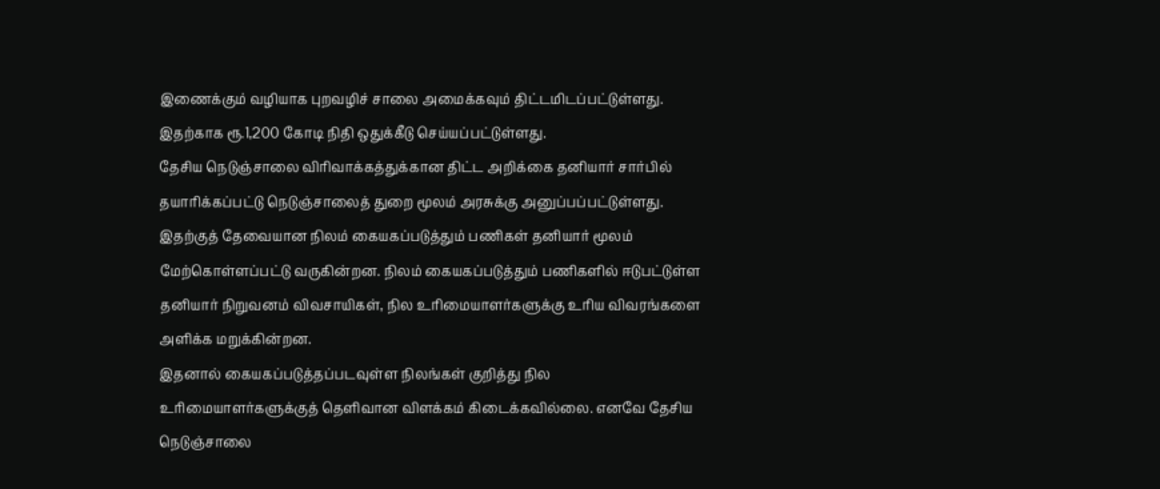இணைக்கும் வழியாக புறவழிச் சாலை அமைக்கவும் திட்டமிடப்பட்டுள்ளது. இதற்காக ரூ.1,200 கோடி நிதி ஒதுக்கீடு செய்யப்பட்டுள்ளது.
தேசிய நெடுஞ்சாலை விரிவாக்கத்துக்கான திட்ட அறிக்கை தனியார் சார்பில் தயாரிக்கப்பட்டு நெடுஞ்சாலைத் துறை மூலம் அரசுக்கு அனுப்பப்பட்டுள்ளது. இதற்குத் தேவையான நிலம் கையகப்படுத்தும் பணிகள் தனியார் மூலம் மேற்கொள்ளப்பட்டு வருகின்றன. நிலம் கையகப்படுத்தும் பணிகளில் ஈடுபட்டுள்ள தனியார் நிறுவனம் விவசாயிகள், நில உரிமையாளர்களுக்கு உரிய விவரங்களை அளிக்க மறுக்கின்றன.
இதனால் கையகப்படுத்தப்படவுள்ள நிலங்கள் குறித்து நில உரிமையாளர்களுக்குத் தெளிவான விளக்கம் கிடைக்கவில்லை. எனவே தேசிய நெடுஞ்சாலை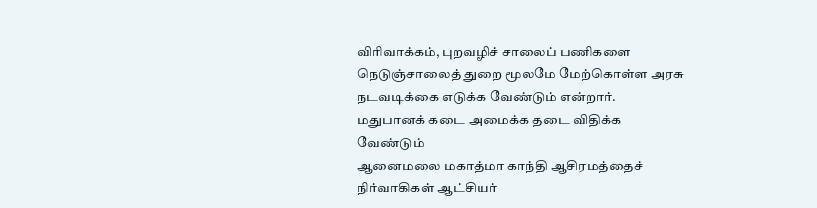விரிவாக்கம், புறவழிச் சாலைப் பணிகளை நெடுஞ்சாலைத் துறை மூலமே மேற்கொள்ள அரசு நடவடிக்கை எடுக்க வேண்டும் என்றார்.
மதுபானக் கடை அமைக்க தடை விதிக்க வேண்டும்
ஆனைமலை மகாத்மா காந்தி ஆசிரமத்தைச் நிர்வாகிகள் ஆட்சியர்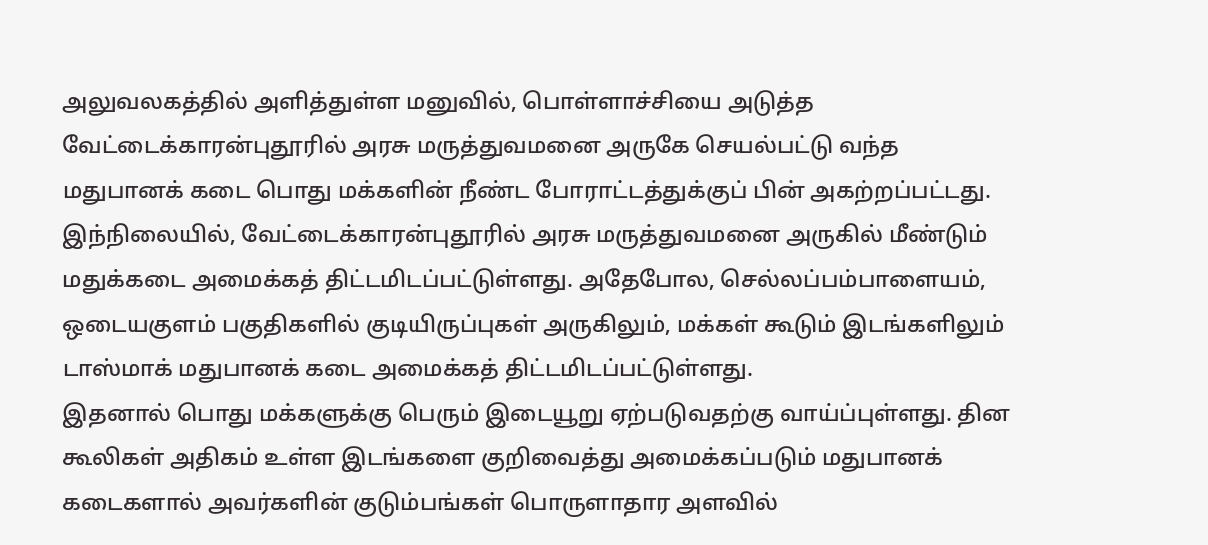அலுவலகத்தில் அளித்துள்ள மனுவில், பொள்ளாச்சியை அடுத்த வேட்டைக்காரன்புதூரில் அரசு மருத்துவமனை அருகே செயல்பட்டு வந்த மதுபானக் கடை பொது மக்களின் நீண்ட போராட்டத்துக்குப் பின் அகற்றப்பட்டது. இந்நிலையில், வேட்டைக்காரன்புதூரில் அரசு மருத்துவமனை அருகில் மீண்டும் மதுக்கடை அமைக்கத் திட்டமிடப்பட்டுள்ளது. அதேபோல, செல்லப்பம்பாளையம், ஒடையகுளம் பகுதிகளில் குடியிருப்புகள் அருகிலும், மக்கள் கூடும் இடங்களிலும் டாஸ்மாக் மதுபானக் கடை அமைக்கத் திட்டமிடப்பட்டுள்ளது.
இதனால் பொது மக்களுக்கு பெரும் இடையூறு ஏற்படுவதற்கு வாய்ப்புள்ளது. தின கூலிகள் அதிகம் உள்ள இடங்களை குறிவைத்து அமைக்கப்படும் மதுபானக் கடைகளால் அவர்களின் குடும்பங்கள் பொருளாதார அளவில்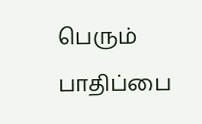பெரும் பாதிப்பை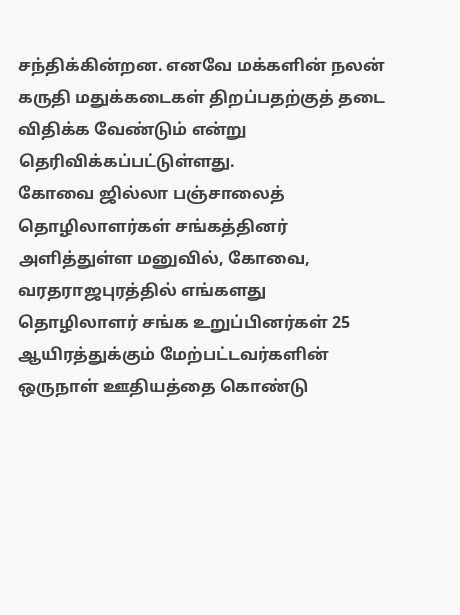சந்திக்கின்றன. எனவே மக்களின் நலன் கருதி மதுக்கடைகள் திறப்பதற்குத் தடை விதிக்க வேண்டும் என்று தெரிவிக்கப்பட்டுள்ளது.
கோவை ஜில்லா பஞ்சாலைத் தொழிலாளர்கள் சங்கத்தினர் அளித்துள்ள மனுவில், கோவை, வரதராஜபுரத்தில் எங்களது தொழிலாளர் சங்க உறுப்பினர்கள் 25 ஆயிரத்துக்கும் மேற்பட்டவர்களின் ஒருநாள் ஊதியத்தை கொண்டு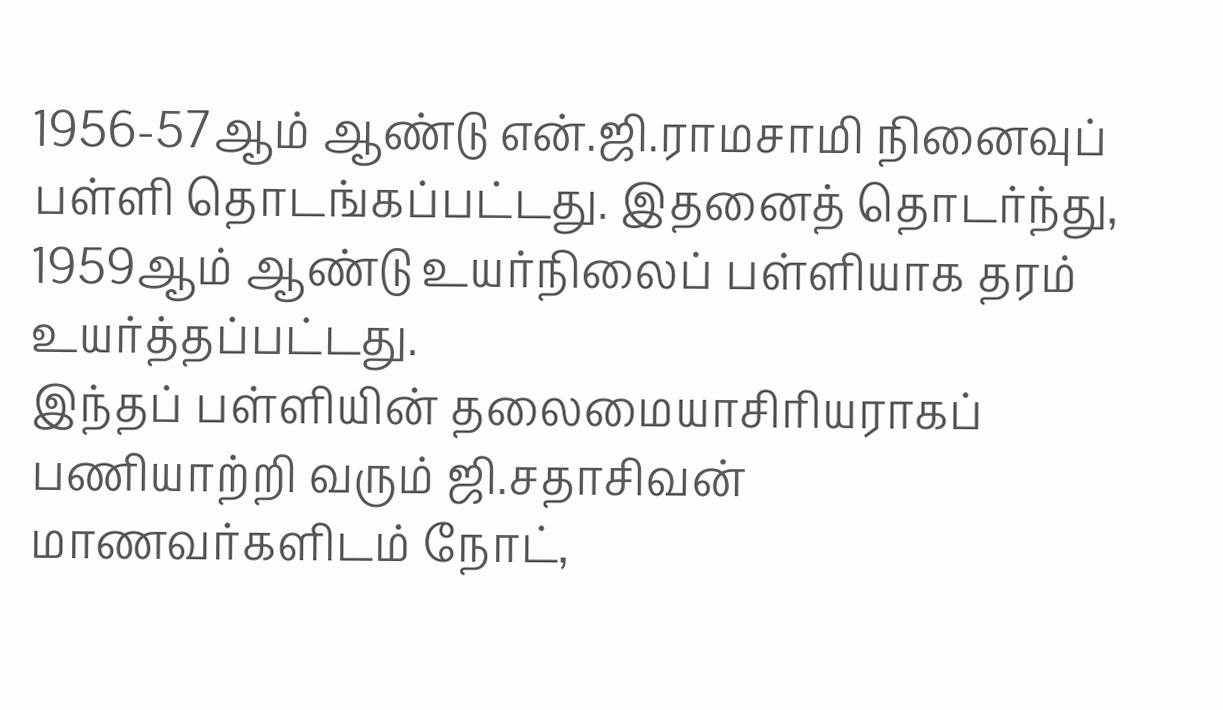1956-57ஆம் ஆண்டு என்.ஜி.ராமசாமி நினைவுப் பள்ளி தொடங்கப்பட்டது. இதனைத் தொடர்ந்து, 1959ஆம் ஆண்டு உயர்நிலைப் பள்ளியாக தரம் உயர்த்தப்பட்டது.
இந்தப் பள்ளியின் தலைமையாசிரியராகப் பணியாற்றி வரும் ஜி.சதாசிவன் மாணவர்களிடம் நோட்,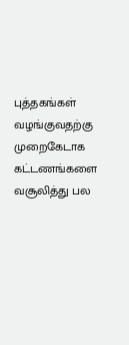புத்தகங்கள் வழங்குவதற்கு முறைகேடாக கட்டணங்களை வசூலித்து பல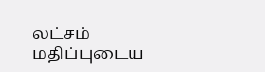லட்சம் மதிப்புடைய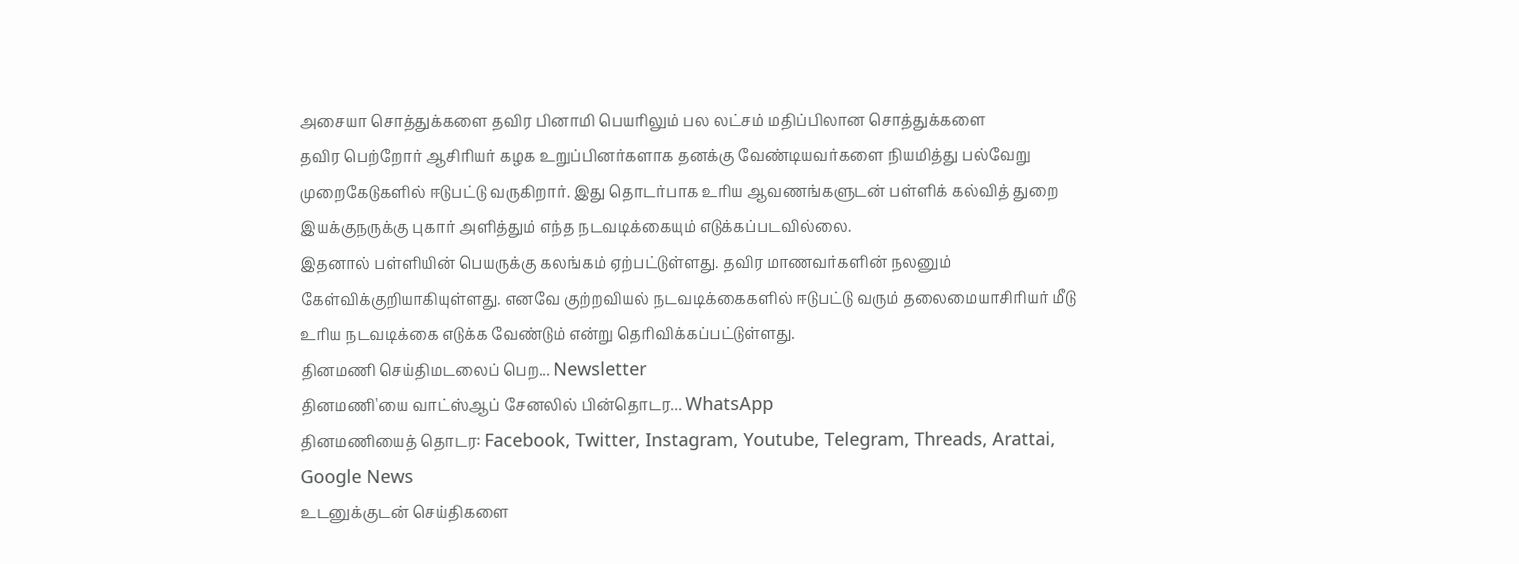அசையா சொத்துக்களை தவிர பினாமி பெயரிலும் பல லட்சம் மதிப்பிலான சொத்துக்களை
தவிர பெற்றோர் ஆசிரியர் கழக உறுப்பினர்களாக தனக்கு வேண்டியவர்களை நியமித்து பல்வேறு முறைகேடுகளில் ஈடுபட்டு வருகிறார். இது தொடர்பாக உரிய ஆவணங்களுடன் பள்ளிக் கல்வித் துறை இயக்குநருக்கு புகார் அளித்தும் எந்த நடவடிக்கையும் எடுக்கப்படவில்லை.
இதனால் பள்ளியின் பெயருக்கு கலங்கம் ஏற்பட்டுள்ளது. தவிர மாணவர்களின் நலனும் கேள்விக்குறியாகியுள்ளது. எனவே குற்றவியல் நடவடிக்கைகளில் ஈடுபட்டு வரும் தலைமையாசிரியர் மீடு உரிய நடவடிக்கை எடுக்க வேண்டும் என்று தெரிவிக்கப்பட்டுள்ளது.
தினமணி செய்திமடலைப் பெற... Newsletter
தினமணி'யை வாட்ஸ்ஆப் சேனலில் பின்தொடர... WhatsApp
தினமணியைத் தொடர: Facebook, Twitter, Instagram, Youtube, Telegram, Threads, Arattai, Google News
உடனுக்குடன் செய்திகளை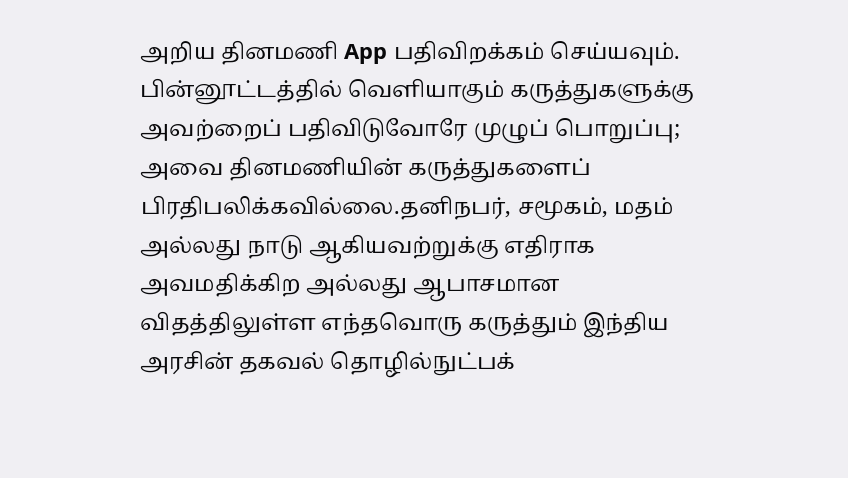அறிய தினமணி App பதிவிறக்கம் செய்யவும்.
பின்னூட்டத்தில் வெளியாகும் கருத்துகளுக்கு அவற்றைப் பதிவிடுவோரே முழுப் பொறுப்பு; அவை தினமணியின் கருத்துகளைப் பிரதிபலிக்கவில்லை.தனிநபர், சமூகம், மதம் அல்லது நாடு ஆகியவற்றுக்கு எதிராக அவமதிக்கிற அல்லது ஆபாசமான விதத்திலுள்ள எந்தவொரு கருத்தும் இந்திய அரசின் தகவல் தொழில்நுட்பக்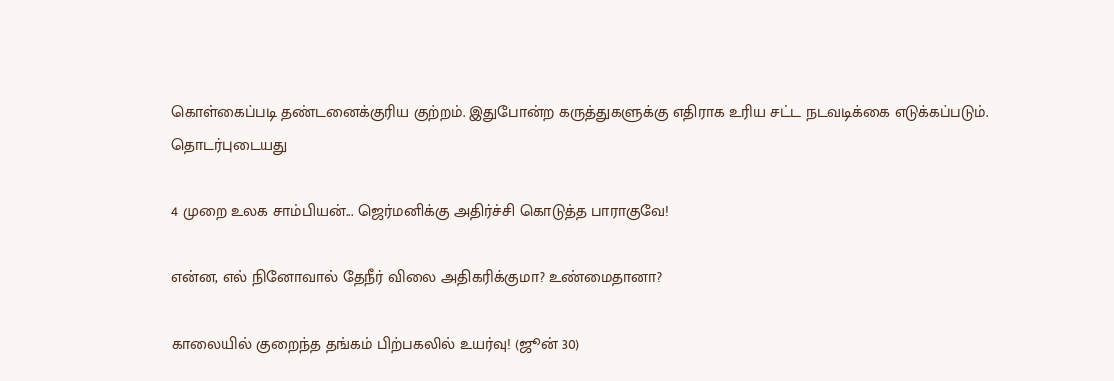கொள்கைப்படி தண்டனைக்குரிய குற்றம். இதுபோன்ற கருத்துகளுக்கு எதிராக உரிய சட்ட நடவடிக்கை எடுக்கப்படும்.
தொடர்புடையது

4 முறை உலக சாம்பியன்... ஜெர்மனிக்கு அதிர்ச்சி கொடுத்த பாராகுவே!

என்ன, எல் நினோவால் தேநீர் விலை அதிகரிக்குமா? உண்மைதானா?

காலையில் குறைந்த தங்கம் பிற்பகலில் உயர்வு! (ஜூன் 30)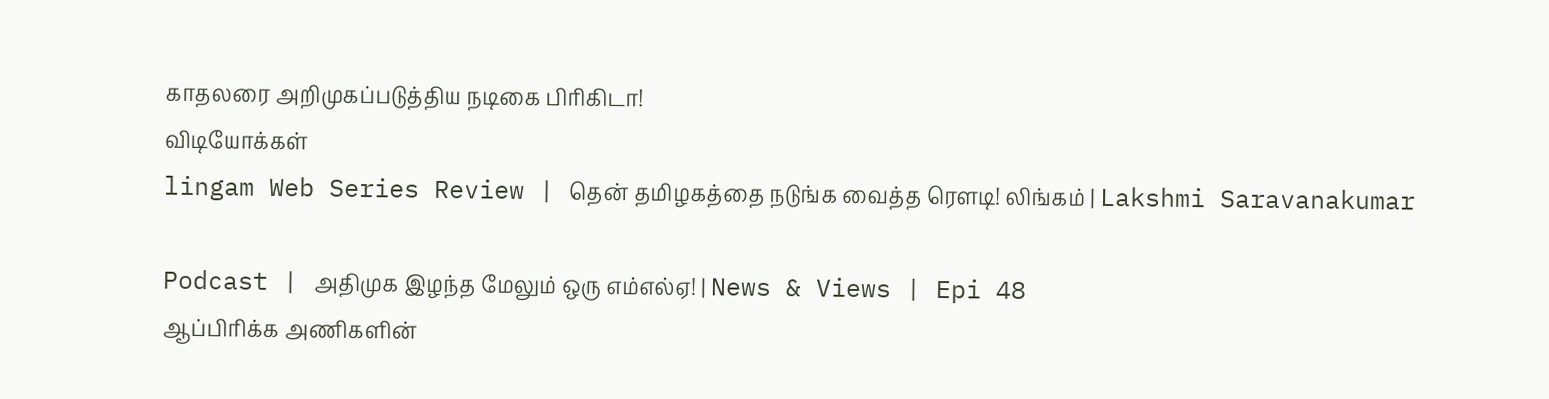காதலரை அறிமுகப்படுத்திய நடிகை பிரிகிடா!
விடியோக்கள்
lingam Web Series Review | தென் தமிழகத்தை நடுங்க வைத்த ரௌடி! லிங்கம் | Lakshmi Saravanakumar

Podcast | அதிமுக இழந்த மேலும் ஒரு எம்எல்ஏ! | News & Views | Epi 48
ஆப்பிரிக்க அணிகளின்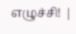எழுச்சி! |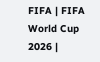FIFA | FIFA World Cup 2026 |